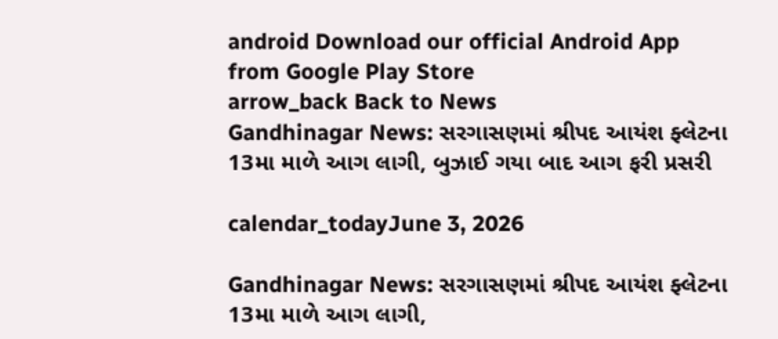android Download our official Android App from Google Play Store
arrow_back Back to News
Gandhinagar News: સરગાસણમાં શ્રીપદ આયંશ ફ્લેટના 13મા માળે આગ લાગી, બુઝાઈ ગયા બાદ આગ ફરી પ્રસરી

calendar_todayJune 3, 2026

Gandhinagar News: સરગાસણમાં શ્રીપદ આયંશ ફ્લેટના 13મા માળે આગ લાગી,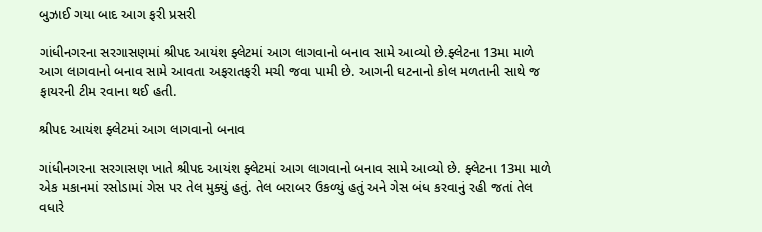બુઝાઈ ગયા બાદ આગ ફરી પ્રસરી

ગાંધીનગરના સરગાસણમાં શ્રીપદ આયંશ ફ્લેટમાં આગ લાગવાનો બનાવ સામે આવ્યો છે.ફ્લેટના 13મા માળે આગ લાગવાનો બનાવ સામે આવતા અફરાતફરી મચી જવા પામી છે. આગની ઘટનાનો કોલ મળતાની સાથે જ ફાયરની ટીમ રવાના થઈ હતી.

શ્રીપદ આયંશ ફ્લેટમાં આગ લાગવાનો બનાવ

ગાંધીનગરના સરગાસણ ખાતે શ્રીપદ આયંશ ફ્લેટમાં આગ લાગવાનો બનાવ સામે આવ્યો છે. ફ્લેટના 13મા માળે એક મકાનમાં રસોડામાં ગેસ પર તેલ મુક્યું હતું. તેલ બરાબર ઉકળ્યું હતું અને ગેસ બંધ કરવાનું રહી જતાં તેલ વધારે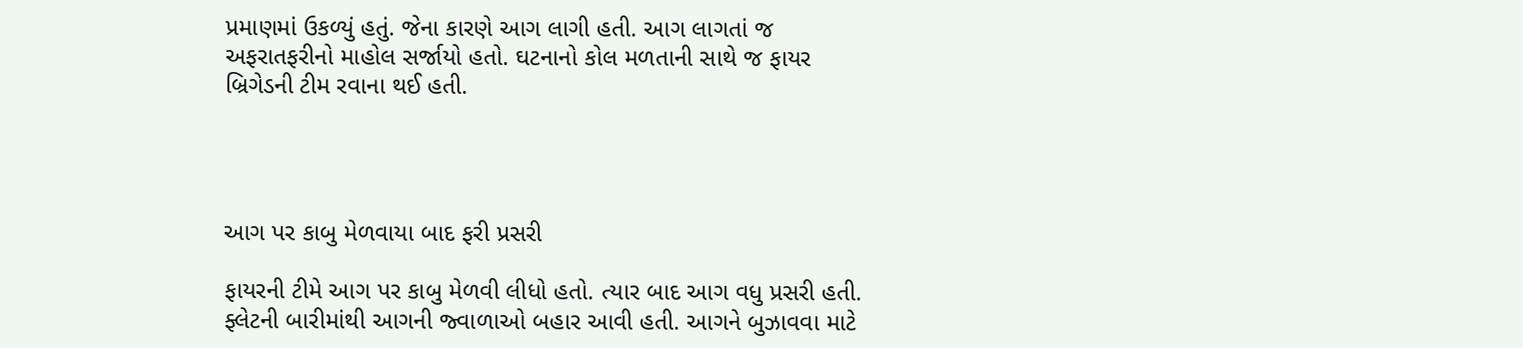પ્રમાણમાં ઉકળ્યું હતું. જેના કારણે આગ લાગી હતી. આગ લાગતાં જ અફરાતફરીનો માહોલ સર્જાયો હતો. ઘટનાનો કોલ મળતાની સાથે જ ફાયર બ્રિગેડની ટીમ રવાના થઈ હતી.




આગ પર કાબુ મેળવાયા બાદ ફરી પ્રસરી

ફાયરની ટીમે આગ પર કાબુ મેળવી લીધો હતો. ત્યાર બાદ આગ વધુ પ્રસરી હતી. ફ્લેટની બારીમાંથી આગની જ્વાળાઓ બહાર આવી હતી. આગને બુઝાવવા માટે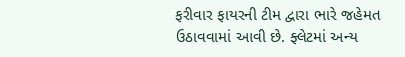ફરીવાર ફાયરની ટીમ દ્વારા ભારે જહેમત ઉઠાવવામાં આવી છે. ફ્લેટમાં અન્ય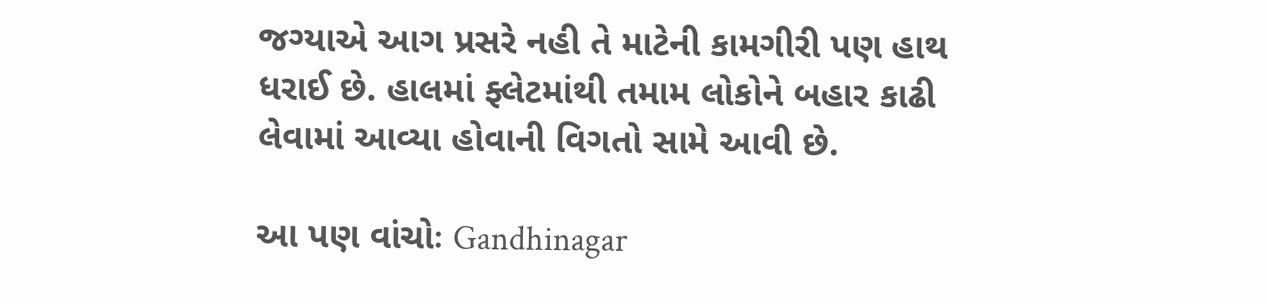જગ્યાએ આગ પ્રસરે નહી તે માટેની કામગીરી પણ હાથ ધરાઈ છે. હાલમાં ફ્લેટમાંથી તમામ લોકોને બહાર કાઢી લેવામાં આવ્યા હોવાની વિગતો સામે આવી છે.

આ પણ વાંચોઃ Gandhinagar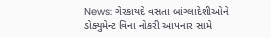News: ગેરકાયદે વસતા બાંગ્લાદેશીઓને ડોક્યુમેન્ટ વિના નોકરી આપનાર સામે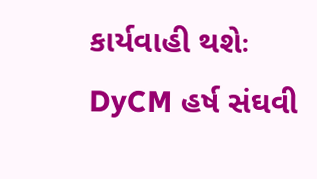કાર્યવાહી થશેઃ DyCM હર્ષ સંઘવી